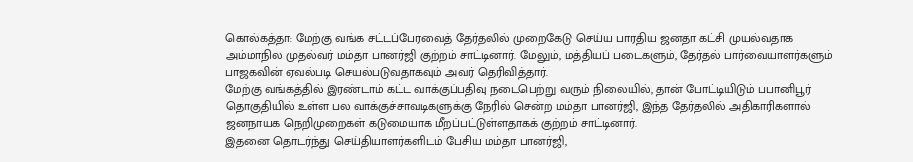கொல்கத்தா: மேற்கு வங்க சட்டப்பேரவைத் தேர்தலில் முறைகேடு செய்ய பாரதிய ஜனதா கட்சி முயல்வதாக அம்மாநில முதல்வர் மம்தா பானர்ஜி குற்றம் சாட்டினார். மேலும், மத்தியப் படைகளும், தேர்தல் பார்வையாளர்களும் பாஜகவின் ஏவல்படி செயல்படுவதாகவும் அவர் தெரிவித்தார்.
மேற்கு வங்கத்தில் இரண்டாம் கட்ட வாக்குப்பதிவு நடைபெற்று வரும் நிலையில், தான் போட்டியிடும் பபானிபூர் தொகுதியில் உள்ள பல வாக்குச்சாவடிகளுக்கு நேரில் சென்ற மம்தா பானர்ஜி, இந்த தேர்தலில் அதிகாரிகளால் ஜனநாயக நெறிமுறைகள் கடுமையாக மீறப்பட்டுள்ளதாகக் குற்றம் சாட்டினார்.
இதனை தொடர்ந்து செய்தியாளர்களிடம் பேசிய மம்தா பானர்ஜி,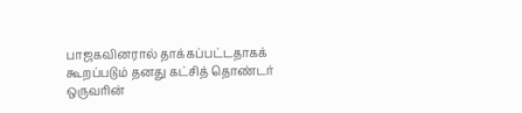பாஜகவினரால் தாக்கப்பட்டதாகக் கூறப்படும் தனது கட்சித் தொண்டர் ஒருவரின்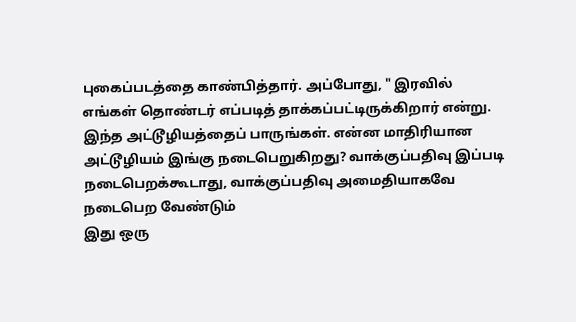புகைப்படத்தை காண்பித்தார். அப்போது, " இரவில் எங்கள் தொண்டர் எப்படித் தாக்கப்பட்டிருக்கிறார் என்று. இந்த அட்டூழியத்தைப் பாருங்கள். என்ன மாதிரியான அட்டூழியம் இங்கு நடைபெறுகிறது? வாக்குப்பதிவு இப்படி நடைபெறக்கூடாது, வாக்குப்பதிவு அமைதியாகவே நடைபெற வேண்டும்
இது ஒரு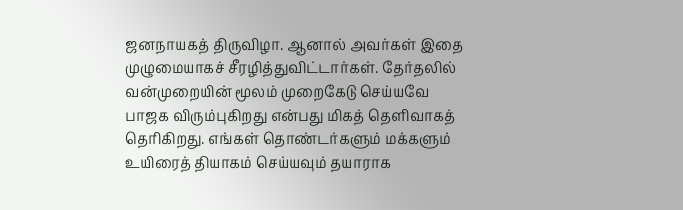ஜனநாயகத் திருவிழா. ஆனால் அவர்கள் இதை முழுமையாகச் சீரழித்துவிட்டார்கள். தேர்தலில் வன்முறையின் மூலம் முறைகேடு செய்யவே பாஜக விரும்புகிறது என்பது மிகத் தெளிவாகத் தெரிகிறது. எங்கள் தொண்டர்களும் மக்களும் உயிரைத் தியாகம் செய்யவும் தயாராக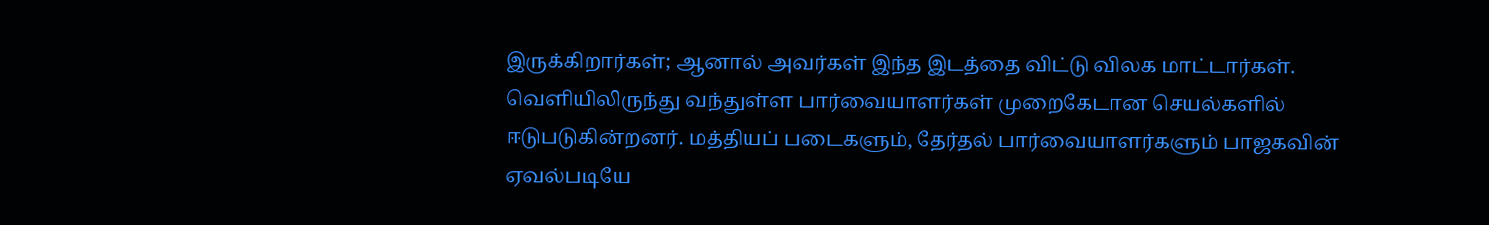இருக்கிறார்கள்; ஆனால் அவர்கள் இந்த இடத்தை விட்டு விலக மாட்டார்கள்.
வெளியிலிருந்து வந்துள்ள பார்வையாளர்கள் முறைகேடான செயல்களில் ஈடுபடுகின்றனர். மத்தியப் படைகளும், தேர்தல் பார்வையாளர்களும் பாஜகவின் ஏவல்படியே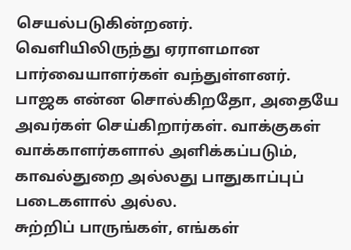செயல்படுகின்றனர். வெளியிலிருந்து ஏராளமான பார்வையாளர்கள் வந்துள்ளனர். பாஜக என்ன சொல்கிறதோ, அதையே அவர்கள் செய்கிறார்கள். வாக்குகள் வாக்காளர்களால் அளிக்கப்படும், காவல்துறை அல்லது பாதுகாப்புப் படைகளால் அல்ல.
சுற்றிப் பாருங்கள், எங்கள்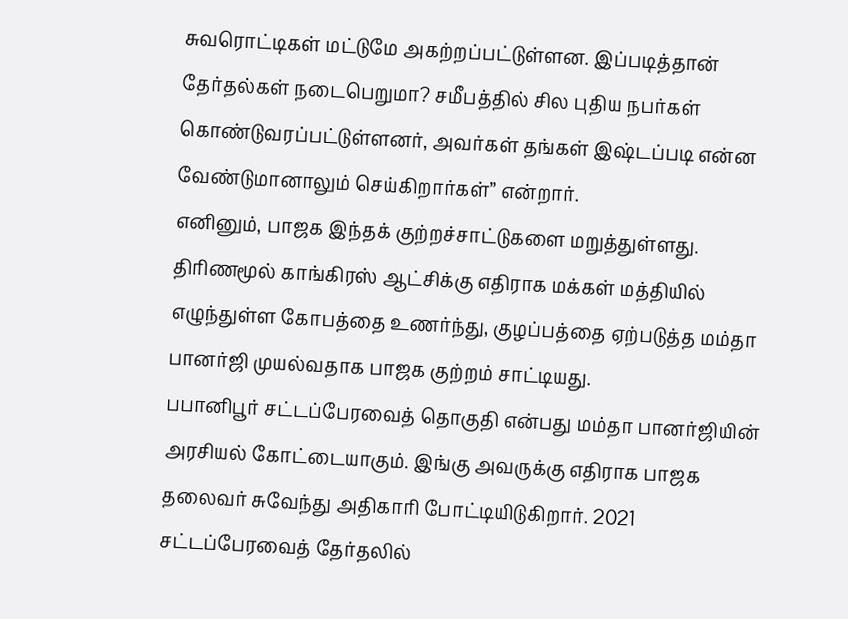சுவரொட்டிகள் மட்டுமே அகற்றப்பட்டுள்ளன. இப்படித்தான் தேர்தல்கள் நடைபெறுமா? சமீபத்தில் சில புதிய நபர்கள் கொண்டுவரப்பட்டுள்ளனர், அவர்கள் தங்கள் இஷ்டப்படி என்ன வேண்டுமானாலும் செய்கிறார்கள்” என்றார்.
எனினும், பாஜக இந்தக் குற்றச்சாட்டுகளை மறுத்துள்ளது. திரிணமூல் காங்கிரஸ் ஆட்சிக்கு எதிராக மக்கள் மத்தியில் எழுந்துள்ள கோபத்தை உணர்ந்து, குழப்பத்தை ஏற்படுத்த மம்தா பானர்ஜி முயல்வதாக பாஜக குற்றம் சாட்டியது.
பபானிபூர் சட்டப்பேரவைத் தொகுதி என்பது மம்தா பானர்ஜியின் அரசியல் கோட்டையாகும். இங்கு அவருக்கு எதிராக பாஜக தலைவர் சுவேந்து அதிகாரி போட்டியிடுகிறார். 2021 சட்டப்பேரவைத் தேர்தலில்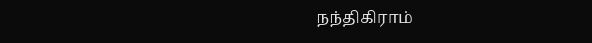நந்திகிராம்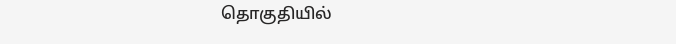தொகுதியில்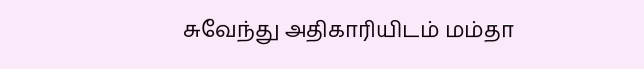சுவேந்து அதிகாரியிடம் மம்தா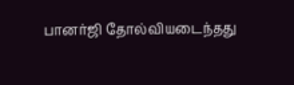பானர்ஜி தோல்வியடைந்தது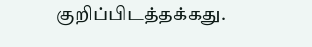குறிப்பிடத்தக்கது.